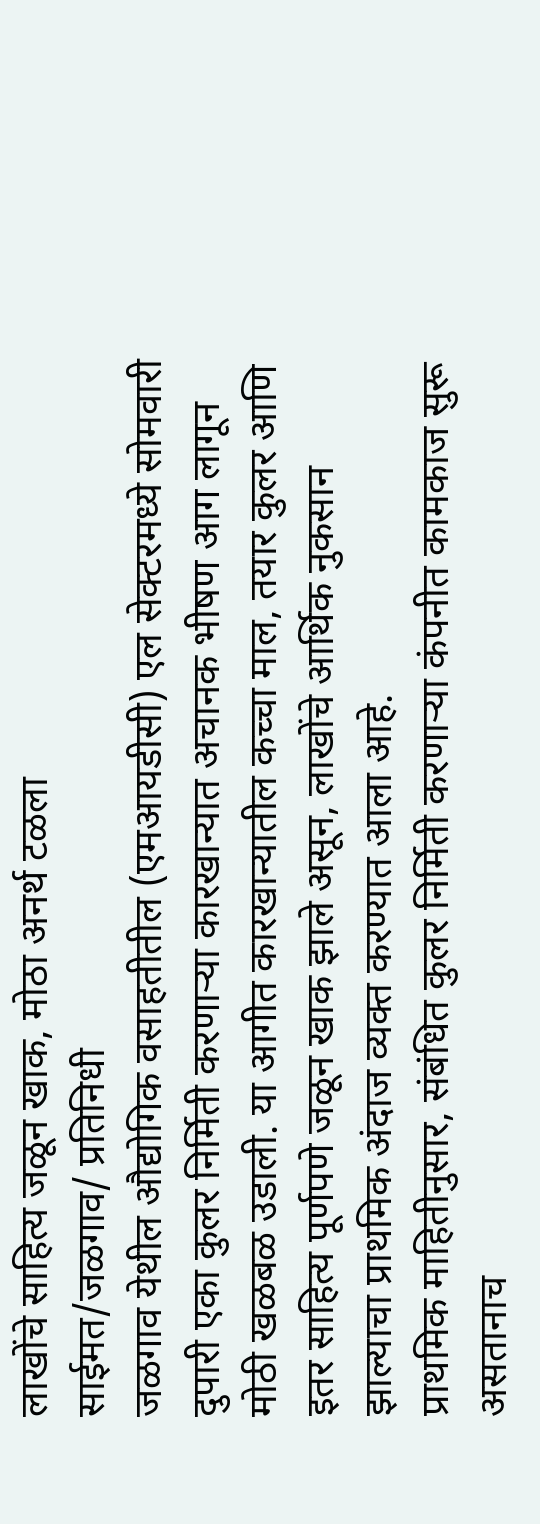लाखोंचे साहित्य जळून खाक, मोठा अनर्थ टळला
साईमत/जळगाव/ प्रतिनिधी
जळगाव येथील औद्योगिक वसाहतीतील (एमआयडीसी) एल सेक्टरमध्ये सोमवारी दुपारी एका कुलर निर्मिती करणाऱ्या कारखान्यात अचानक भीषण आग लागून मोठी खळबळ उडाली. या आगीत कारखान्यातील कच्चा माल, तयार कुलर आणि इतर साहित्य पूर्णपणे जळून खाक झाले असून, लाखोंचे आर्थिक नुकसान झाल्याचा प्राथमिक अंदाज व्यक्त करण्यात आला आहे.
प्राथमिक माहितीनुसार, संबंधित कुलर निर्मिती करणाऱ्या कंपनीत कामकाज सुरू असतानाच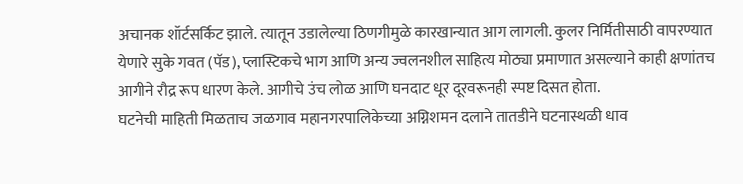अचानक शॉर्टसर्किट झाले. त्यातून उडालेल्या ठिणगीमुळे कारखान्यात आग लागली. कुलर निर्मितीसाठी वापरण्यात येणारे सुके गवत (पॅड), प्लास्टिकचे भाग आणि अन्य ज्वलनशील साहित्य मोठ्या प्रमाणात असल्याने काही क्षणांतच आगीने रौद्र रूप धारण केले. आगीचे उंच लोळ आणि घनदाट धूर दूरवरूनही स्पष्ट दिसत होता.
घटनेची माहिती मिळताच जळगाव महानगरपालिकेच्या अग्निशमन दलाने तातडीने घटनास्थळी धाव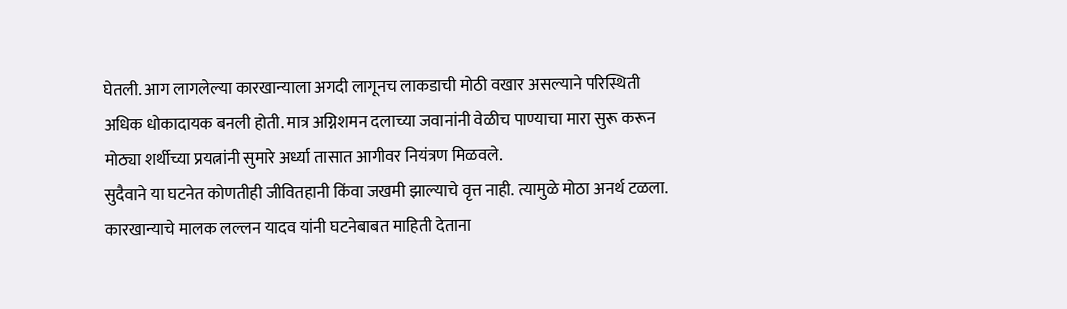घेतली. आग लागलेल्या कारखान्याला अगदी लागूनच लाकडाची मोठी वखार असल्याने परिस्थिती अधिक धोकादायक बनली होती. मात्र अग्निशमन दलाच्या जवानांनी वेळीच पाण्याचा मारा सुरू करून मोठ्या शर्थीच्या प्रयत्नांनी सुमारे अर्ध्या तासात आगीवर नियंत्रण मिळवले.
सुदैवाने या घटनेत कोणतीही जीवितहानी किंवा जखमी झाल्याचे वृत्त नाही. त्यामुळे मोठा अनर्थ टळला. कारखान्याचे मालक लल्लन यादव यांनी घटनेबाबत माहिती देताना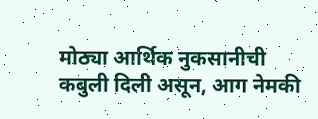मोठ्या आर्थिक नुकसानीची कबुली दिली असून, आग नेमकी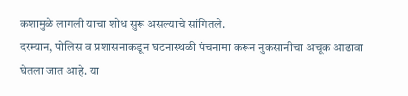कशामुळे लागली याचा शोध सुरू असल्याचे सांगितले.
दरम्यान, पोलिस व प्रशासनाकडून घटनास्थळी पंचनामा करून नुकसानीचा अचूक आढावा घेतला जात आहे. या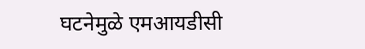घटनेमुळे एमआयडीसी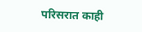परिसरात काही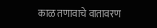काळ तणावाचे वातावरण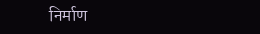निर्माण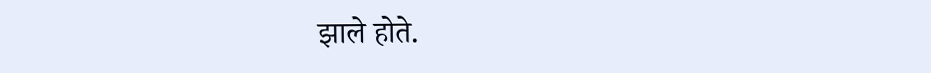झाले होते.